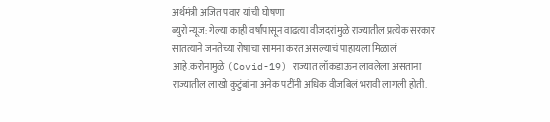अर्थमंत्री अजित पवार यांची घोषणा
ब्युरो न्यूज: गेल्या काही वर्षांपासून वाढत्या वीजदरांमुळे राज्यातील प्रत्येक सरकार सातत्याने जनतेच्या रोषाचा सामना करत असल्याचं पाहायला मिळालं आहे.करोनामुळे (Covid-19) राज्यात लॉकडाऊन लावलेला असताना राज्यातील लाखो कुटुंबांना अनेक पटींनी अधिक वीजबिलं भरावी लागली होती.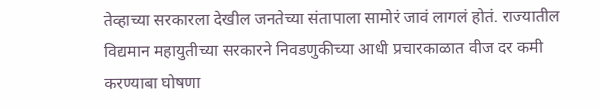तेव्हाच्या सरकारला देखील जनतेच्या संतापाला सामोरं जावं लागलं होतं. राज्यातील विद्यमान महायुतीच्या सरकारने निवडणुकीच्या आधी प्रचारकाळात वीज दर कमी करण्याबा घोषणा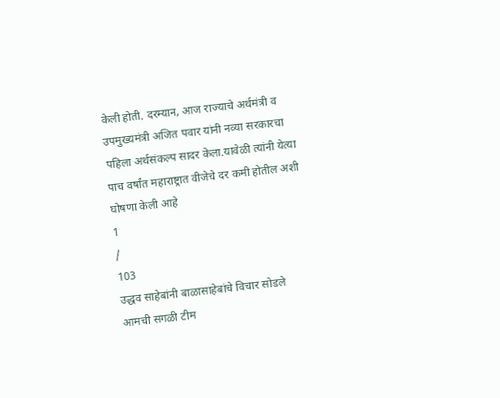केली होती. दरम्यान, आज राज्याचे अर्थमंत्री व उपमुख्यमंत्री अजित पवार यांनी नव्या सरकारचा पहिला अर्थसंकल्प सादर केला.यावेळी त्यांनी येत्या पाच वर्षांत महाराष्ट्रात वीजेचे दर कमी होतील अशी घोषणा केली आहे
1
/
103
उद्धव साहेबांनी बाळासाहेबांचे विचार सोडले
आमची सगळी टीम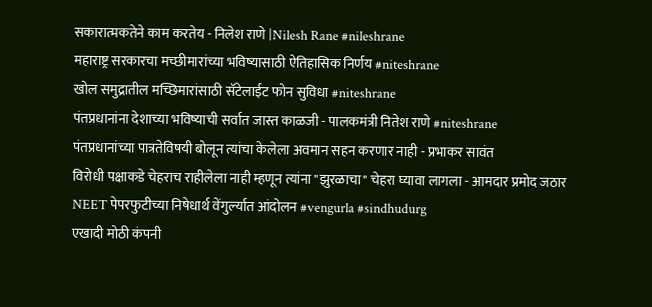सकारात्मकतेने काम करतेय - निलेश राणे |Nilesh Rane #nileshrane
महाराष्ट्र सरकारचा मच्छीमारांच्या भविष्यासाठी ऐतिहासिक निर्णय #niteshrane
खोल समुद्रातील मच्छिमारांसाठी सॅटेलाईट फोन सुविधा #niteshrane
पंतप्रधानांना देशाच्या भविष्याची सर्वात जास्त काळजी - पालकमंत्री नितेश राणे #niteshrane
पंतप्रधानांच्या पात्रतेविषयी बोलून त्यांचा केलेला अवमान सहन करणार नाही - प्रभाकर सावंत
विरोधी पक्षाकडे चेहराच राहीलेला नाही म्हणून त्यांना "झुरळाचा" चेहरा घ्यावा लागला - आमदार प्रमोद जठार
NEET पेपरफुटीच्या निषेधार्थ वेंगुर्ल्यात आंदोलन #vengurla #sindhudurg
एखादी मोठी कंपनी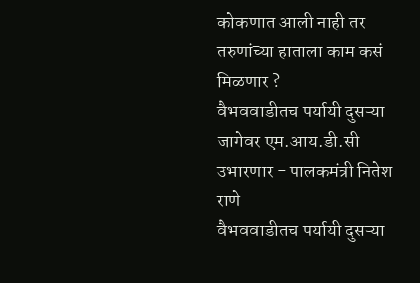कोकणात आली नाही तर तरुणांच्या हाताला काम कसं मिळणार ?
वैभववाडीतच पर्यायी दुसऱ्या जागेवर एम.आय.डी.सी उभारणार - पालकमंत्री नितेश राणे
वैभववाडीतच पर्यायी दुसऱ्या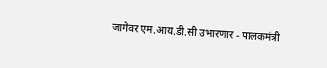जागेवर एम.आय.डी.सी उभारणार - पालकमंत्री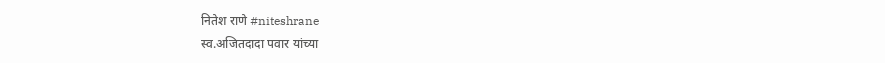नितेश राणे #niteshrane
स्व.अजितदादा पवार यांच्या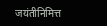जयंतीनिमित्त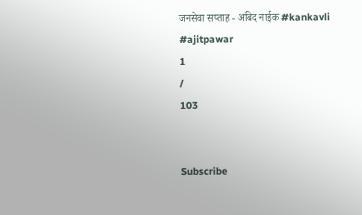जनसेवा सप्ताह - अबिद नाईक #kankavli #ajitpawar
1
/
103


Subscribe